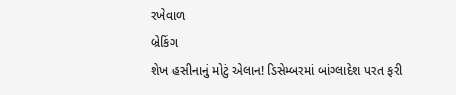રખેવાળ
બ્રેકિંગ
શેખ હસીનાનું મોટું એલાન! ડિસેમ્બરમાં બાંગ્લાદેશ પરત ફરી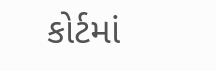કોર્ટમાં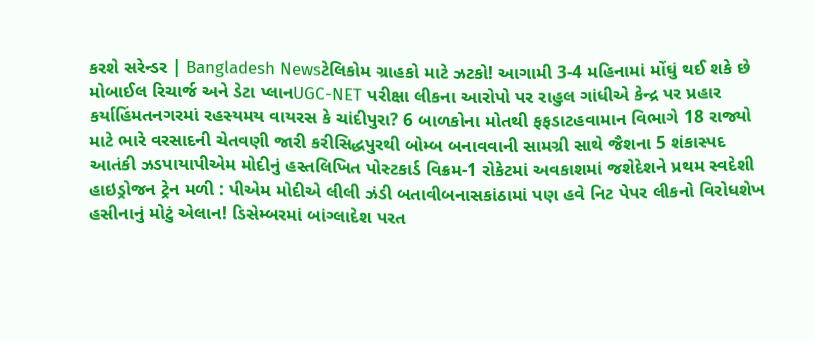કરશે સરેન્ડર | Bangladesh Newsટેલિકોમ ગ્રાહકો માટે ઝટકો! આગામી 3-4 મહિનામાં મોંઘું થઈ શકે છે મોબાઈલ રિચાર્જ અને ડેટા પ્લાનUGC-NET પરીક્ષા લીકના આરોપો પર રાહુલ ગાંધીએ કેન્દ્ર પર પ્રહાર કર્યાહિંમતનગરમાં રહસ્યમય વાયરસ કે ચાંદીપુરા? 6 બાળકોના મોતથી ફફડાટહવામાન વિભાગે 18 રાજ્યો માટે ભારે વરસાદની ચેતવણી જારી કરીસિદ્ધપુરથી બોમ્બ બનાવવાની સામગ્રી સાથે જૈશના 5 શંકાસ્પદ આતંકી ઝડપાયાપીએમ મોદીનું હસ્તલિખિત પોસ્ટકાર્ડ વિક્રમ-1 રોકેટમાં અવકાશમાં જશેદેશને પ્રથમ સ્વદેશી હાઇડ્રોજન ટ્રેન મળી : પીએમ મોદીએ લીલી ઝંડી બતાવીબનાસકાંઠામાં પણ હવે નિટ પેપર લીકનો વિરોધશેખ હસીનાનું મોટું એલાન! ડિસેમ્બરમાં બાંગ્લાદેશ પરત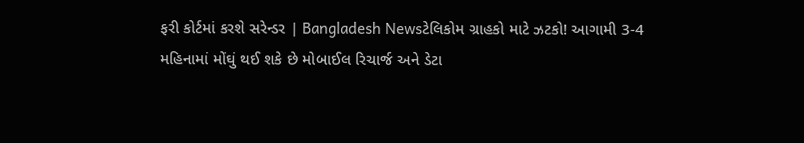ફરી કોર્ટમાં કરશે સરેન્ડર | Bangladesh Newsટેલિકોમ ગ્રાહકો માટે ઝટકો! આગામી 3-4 મહિનામાં મોંઘું થઈ શકે છે મોબાઈલ રિચાર્જ અને ડેટા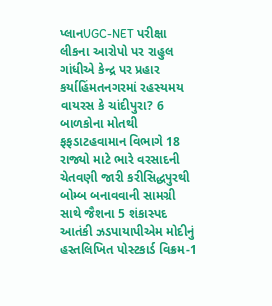પ્લાનUGC-NET પરીક્ષા લીકના આરોપો પર રાહુલ ગાંધીએ કેન્દ્ર પર પ્રહાર કર્યાહિંમતનગરમાં રહસ્યમય વાયરસ કે ચાંદીપુરા? 6 બાળકોના મોતથી ફફડાટહવામાન વિભાગે 18 રાજ્યો માટે ભારે વરસાદની ચેતવણી જારી કરીસિદ્ધપુરથી બોમ્બ બનાવવાની સામગ્રી સાથે જૈશના 5 શંકાસ્પદ આતંકી ઝડપાયાપીએમ મોદીનું હસ્તલિખિત પોસ્ટકાર્ડ વિક્રમ-1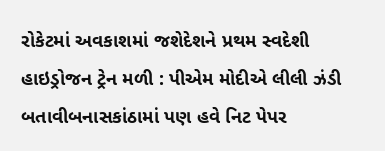રોકેટમાં અવકાશમાં જશેદેશને પ્રથમ સ્વદેશી હાઇડ્રોજન ટ્રેન મળી : પીએમ મોદીએ લીલી ઝંડી બતાવીબનાસકાંઠામાં પણ હવે નિટ પેપર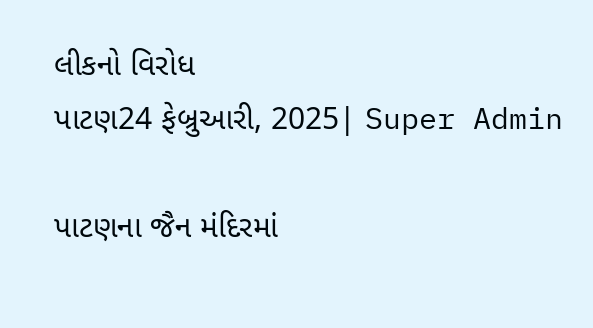લીકનો વિરોધ
પાટણ24 ફેબ્રુઆરી, 2025| Super Admin

પાટણના જૈન મંદિરમાં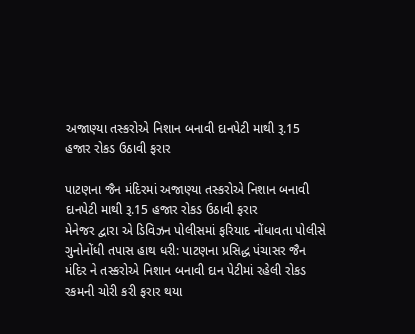અજાણ્યા તસ્કરોએ નિશાન બનાવી દાનપેટી માથી રૂ.15 હજાર રોકડ ઉઠાવી ફરાર

પાટણના જૈન મંદિરમાં અજાણ્યા તસ્કરોએ નિશાન બનાવી દાનપેટી માથી રૂ.15 હજાર રોકડ ઉઠાવી ફરાર
મેનેજર દ્વારા એ ડિવિઝન પોલીસમાં ફરિયાદ નોંધાવતા પોલીસે ગુનોનોંધી તપાસ હાથ ધરી: પાટણના પ્રસિદ્ધ પંચાસર જૈન મંદિર ને તસ્કરોએ નિશાન બનાવી દાન પેટીમાં રહેલી રોકડ રકમની ચોરી કરી ફરાર થયા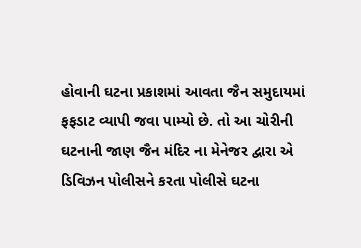હોવાની ઘટના પ્રકાશમાં આવતા જૈન સમુદાયમાં ફફડાટ વ્યાપી જવા પામ્યો છે. તો આ ચોરીની ઘટનાની જાણ જૈન મંદિર ના મેનેજર દ્વારા એ ડિવિઝન પોલીસને કરતા પોલીસે ઘટના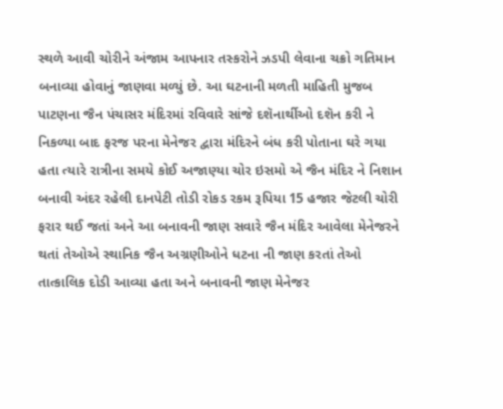સ્થળે આવી ચોરીને અંજામ આપનાર તસ્કરોને ઝડપી લેવાના ચક્રો ગતિમાન બનાવ્યા હોવાનું જાણવા મળ્યું છે. આ ઘટનાની મળતી માહિતી મુજબ પાટણના જૈન પંચાસર મંદિરમાં રવિવારે સાંજે દશૅનાર્થીઓ દશૅન કરી ને નિકળ્યા બાદ ફરજ પરના મેનેજર દ્વારા મંદિરને બંધ કરી પોતાના ઘરે ગયા હતા ત્યારે રાત્રીના સમયે કોઈ અજાણ્યા ચોર ઇસમો એ જૈન મંદિર ને નિશાન બનાવી અંદર રહેલી દાનપેટી તોડી રોકડ રકમ રૂપિયા 15 હજાર જેટલી ચોરી ફરાર થઈ જતાં અને આ બનાવની જાણ સવારે જૈન મંદિર આવેલા મેનેજરને થતાં તેઓએ સ્થાનિક જૈન અગ્રણીઓને ધટના ની જાણ કરતાં તેઓ તાત્કાલિક દોડી આવ્યા હતા અને બનાવની જાણ મેનેજર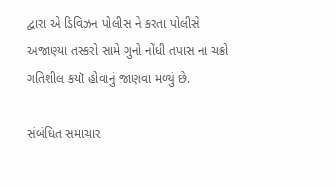દ્વારા એ ડિવિઝન પોલીસ ને કરતા પોલીસે અજાણ્યા તસ્કરો સામે ગુનો નોંધી તપાસ ના ચક્રો ગતિશીલ કયૉ હોવાનું જાણવા મળ્યું છે.

સંબંધિત સમાચાર